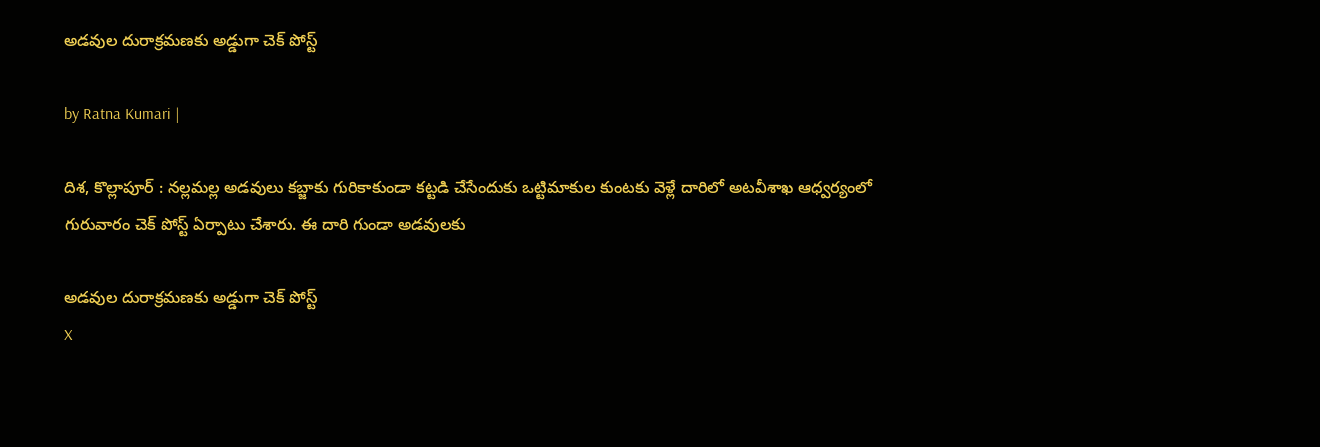అడ‌వుల దురాక్ర‌మ‌ణ‌కు అడ్డుగా చెక్ పోస్ట్

by Ratna Kumari |

దిశ‌, కొల్లాపూర్ : న‌ల్ల‌మ‌ల్ల అడ‌వులు క‌బ్జాకు గురికాకుండా క‌ట్ట‌డి చేసేందుకు ఒట్టిమాకుల కుంట‌కు వెళ్లే దారిలో అట‌వీశాఖ ఆధ్వ‌ర్యంలో గురువారం చెక్ పోస్ట్ ఏర్పాటు చేశారు. ఈ దారి గుండా అడవులకు

అడ‌వుల దురాక్ర‌మ‌ణ‌కు అడ్డుగా చెక్ పోస్ట్
X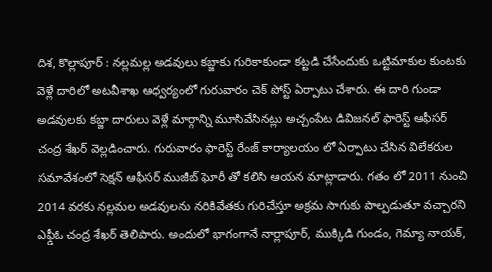దిశ‌, కొల్లాపూర్ : న‌ల్ల‌మ‌ల్ల అడ‌వులు క‌బ్జాకు గురికాకుండా క‌ట్ట‌డి చేసేందుకు ఒట్టిమాకుల కుంట‌కు వెళ్లే దారిలో అట‌వీశాఖ ఆధ్వ‌ర్యంలో గురువారం చెక్ పోస్ట్ ఏర్పాటు చేశారు. ఈ దారి గుండా అడవులకు కబ్జా దారులు వెళ్లే మార్గాన్ని మూసివేసినట్లు అచ్చంపేట డివిజనల్ ఫారెస్ట్ ఆఫీసర్ చంద్ర శేఖర్ వెల్లడించారు. గురువారం ఫారెస్ట్ రేంజ్ కార్యాలయం లో ఏర్పాటు చేసిన విలేకరుల సమావేశంలో సెక్షన్ ఆఫీసర్ ముజీబ్ ఘోరీ తో కలిసి ఆయన మాట్లాడారు. గతం లో 2011 నుంచి 2014 వరకు నల్లమల అడవులను నరికివేతకు గురిచేస్తూ అక్రమ సాగుకు పాల్పడుతూ వచ్చారని ఎఫ్డీఓ చంద్ర శేఖర్ తెలిపారు. అందులో భాగంగానే నార్లాపూర్, ముక్కిడి గుండం, గెమ్యా నాయక్,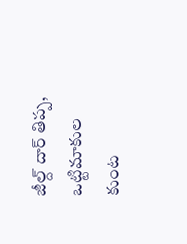జీల్ద్ దార్ తిప్ప, ఒట్టిమాకుల కుంట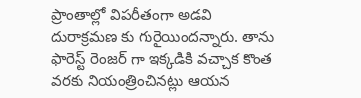ప్రాంతాల్లో విపరీతంగా అడవి దురాక్రమణ కు గురైయిందన్నారు. తాను ఫారెస్ట్ రెంజర్ గా ఇక్కడికి వచ్చాక కొంత వరకు నియంత్రించినట్లు ఆయన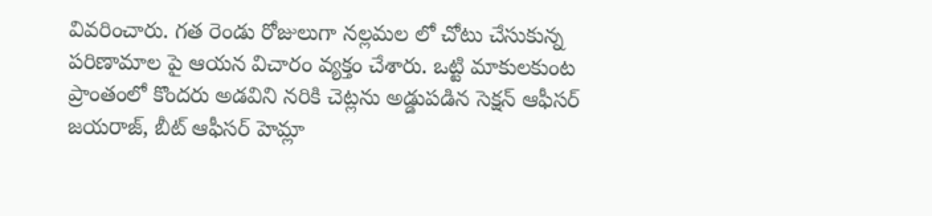వివరించారు. గత రెండు రోజులుగా నల్లమల లో చోటు చేసుకున్న పరిణామాల పై ఆయన విచారం వ్యక్తం చేశారు. ఒట్టి మాకులకుంట ప్రాంతంలో కొందరు అడవిని నరికి చెట్లను అడ్డుపడిన సెక్షన్ ఆఫీసర్ జయరాజ్, బీట్ ఆఫీసర్ హెమ్లా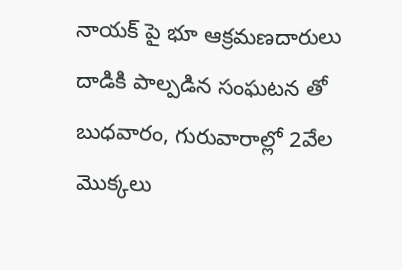నాయక్ పై భూ ఆక్రమణదారులు దాడికి పాల్పడిన సంఘటన తో బుధవారం, గురువారాల్లో 2వేల మొక్కలు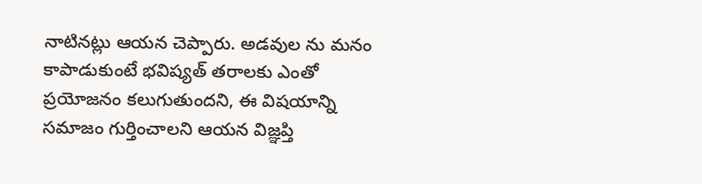నాటినట్లు ఆయన చెప్పారు. అడవుల ను మనం కాపాడుకుంటే భవిష్యత్ తరాలకు ఎంతో ప్రయోజనం కలుగుతుందని, ఈ విషయాన్ని సమాజం గుర్తించాలని ఆయన విజ్ఞప్తి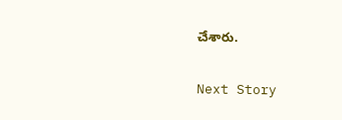చేశారు.

Next Story